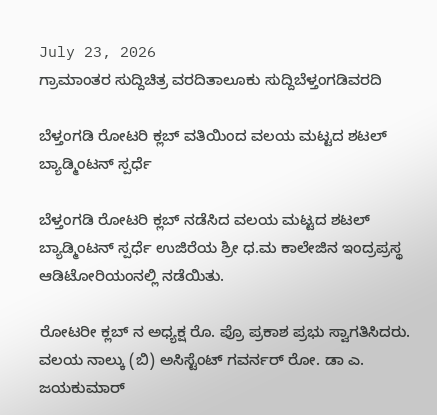July 23, 2026
ಗ್ರಾಮಾಂತರ ಸುದ್ದಿಚಿತ್ರ ವರದಿತಾಲೂಕು ಸುದ್ದಿಬೆಳ್ತಂಗಡಿವರದಿ

ಬೆಳ್ತಂಗಡಿ ರೋಟರಿ ಕ್ಲಬ್ ವತಿಯಿಂದ ವಲಯ ಮಟ್ಟದ ಶಟಲ್ ಬ್ಯಾಡ್ಮಿಂಟನ್ ಸ್ಪರ್ಧೆ

ಬೆಳ್ತಂಗಡಿ ರೋಟರಿ ಕ್ಲಬ್ ನಡೆಸಿದ ವಲಯ ಮಟ್ಟದ ಶಟಲ್ ಬ್ಯಾಡ್ಮಿಂಟನ್ ಸ್ಪರ್ಧೆ ಉಜಿರೆಯ ಶ್ರೀ ಧ.ಮ ಕಾಲೇಜಿನ ಇಂದ್ರಪ್ರಸ್ಥ ಆಡಿಟೋರಿಯಂನಲ್ಲಿ ನಡೆಯಿತು.

ರೋಟರೀ ಕ್ಲಬ್ ನ ಅಧ್ಯಕ್ಷ ರೊ. ಪ್ರೊ ಪ್ರಕಾಶ ಪ್ರಭು ಸ್ವಾಗತಿಸಿದರು. ವಲಯ ನಾಲ್ಕು (ಬಿ) ಅಸಿಸ್ಟೆಂಟ್ ಗವರ್ನರ್ ರೋ. ಡಾ ಎ. ಜಯಕುಮಾರ್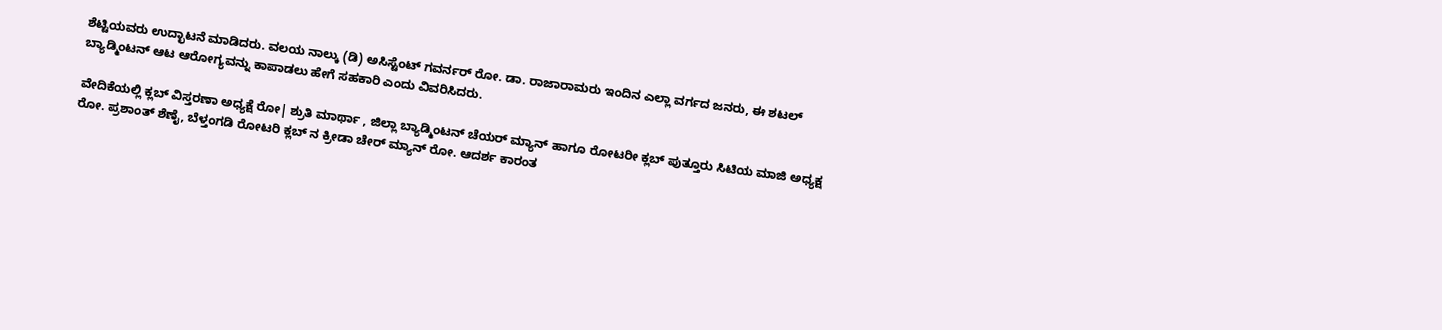ಶೆಟ್ಟಿಯವರು ಉದ್ಛಾಟನೆ ಮಾಡಿದರು. ವಲಯ ನಾಲ್ಕು (ಡಿ) ಅಸಿಸ್ಟೆಂಟ್ ಗವರ್ನರ್ ರೋ. ಡಾ. ರಾಜಾರಾಮರು ಇಂದಿನ ಎಲ್ಲಾ ವರ್ಗದ ಜನರು, ಈ ಶಟಲ್ ಬ್ಯಾಡ್ಮಿಂಟನ್ ಆಟ ಆರೋಗ್ಯವನ್ನು ಕಾಪಾಡಲು ಹೇಗೆ ಸಹಕಾರಿ ಎಂದು ವಿವರಿಸಿದರು.

ವೇದಿಕೆಯಲ್ಲಿ ಕ್ಲಬ್ ವಿಸ್ತರಣಾ ಅಧ್ಯಕ್ಷೆ ರೋ| ಶ್ರುತಿ ಮಾರ್ಥಾ , ಜಿಲ್ಲಾ ಬ್ಯಾಡ್ಮಿಂಟನ್ ಚೆಯರ್ ಮ್ಯಾನ್ ಹಾಗೂ ರೋಟರೀ ಕ್ಲಬ್ ಪುತ್ತೂರು ಸಿಟಿಯ ಮಾಜಿ ಅಧ್ಯಕ್ಷ ರೋ. ಪ್ರಶಾಂತ್ ಶೆಣೈ, ಬೆಳ್ತಂಗಡಿ ರೋಟರಿ ಕ್ಲಬ್ ನ ಕ್ರೀಡಾ ಚೇರ್ ಮ್ಯಾನ್ ರೋ. ಆದರ್ಶ ಕಾರಂತ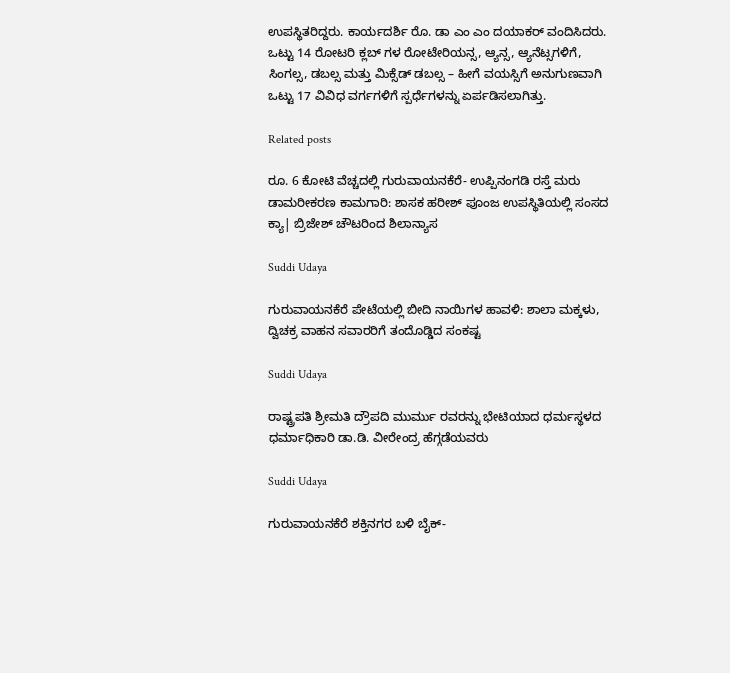ಉಪಸ್ಥಿತರಿದ್ದರು. ಕಾರ್ಯದರ್ಶಿ ರೊ. ಡಾ ಎಂ ಎಂ ದಯಾಕರ್ ವಂದಿಸಿದರು.
ಒಟ್ಟು 14 ರೋಟರಿ ಕ್ಲಬ್ ಗಳ ರೋಟೇರಿಯನ್ಸ, ಆ್ಯನ್ಸ, ಆ್ಯನೆಟ್ಸಗಳಿಗೆ, ಸಿಂಗಲ್ಸ, ಡಬಲ್ಸ ಮತ್ತು ಮಿಕ್ಸೆಡ್ ಡಬಲ್ಸ – ಹೀಗೆ ವಯಸ್ಸಿಗೆ ಅನುಗುಣವಾಗಿ ಒಟ್ಟು 17 ವಿವಿಧ ವರ್ಗಗಳಿಗೆ ಸ್ಪರ್ಧೆಗಳನ್ನು ಏರ್ಪಡಿಸಲಾಗಿತ್ತು.

Related posts

ರೂ. 6 ಕೋಟಿ ವೆಚ್ಚದಲ್ಲಿ ಗುರುವಾಯನಕೆರೆ- ಉಪ್ಪಿನಂಗಡಿ ರಸ್ತೆ ಮರು ಡಾಮರೀಕರಣ ಕಾಮಗಾರಿ: ಶಾಸಕ ಹರೀಶ್‌ ಪೂಂಜ ಉಪಸ್ಥಿತಿಯಲ್ಲಿ ಸಂಸದ ಕ್ಯಾ| ಬ್ರಿಜೇಶ್ ಚೌಟರಿಂದ ಶಿಲಾನ್ಯಾಸ

Suddi Udaya

ಗುರುವಾಯನಕೆರೆ ಪೇಟೆಯಲ್ಲಿ ಬೀದಿ ನಾಯಿಗಳ ಹಾವಳಿ: ಶಾಲಾ ಮಕ್ಕಳು, ದ್ವಿಚಕ್ರ ವಾಹನ ಸವಾರರಿಗೆ ತಂದೊಡ್ಡಿದ ಸಂಕಷ್ಟ

Suddi Udaya

ರಾಷ್ಟ್ರಪತಿ ಶ್ರೀಮತಿ ದ್ರೌಪದಿ ಮುರ್ಮು ರವರನ್ನು ಭೇಟಿಯಾದ ಧರ್ಮಸ್ಥಳದ ಧರ್ಮಾಧಿಕಾರಿ ಡಾ.ಡಿ. ವೀರೇಂದ್ರ ಹೆಗ್ಗಡೆಯವರು

Suddi Udaya

ಗುರುವಾಯನಕೆರೆ ಶಕ್ತಿನಗರ ಬಳಿ ಬೈಕ್-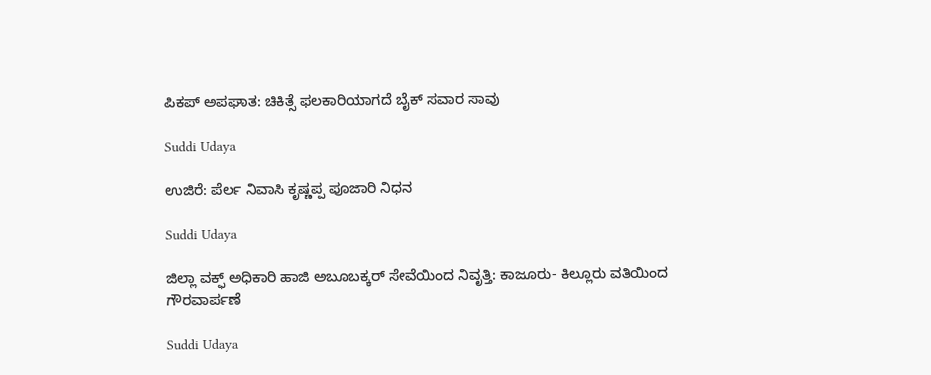ಪಿಕಪ್‌ ಅಪಘಾತ: ಚಿಕಿತ್ಸೆ ಫಲಕಾರಿಯಾಗದೆ ಬೈಕ್ ಸವಾರ ಸಾವು

Suddi Udaya

ಉಜಿರೆ: ಪೆರ್ಲ ನಿವಾಸಿ ಕೃಷ್ಣಪ್ಪ ಪೂಜಾರಿ ನಿಧನ

Suddi Udaya

ಜಿಲ್ಲಾ ವಕ್ಫ್‌ ಅಧಿಕಾರಿ ಹಾಜಿ ಅಬೂಬಕ್ಕರ್ ಸೇವೆಯಿಂದ ನಿವೃತ್ತಿ: ಕಾಜೂರು- ಕಿಲ್ಲೂರು ವತಿಯಿಂದ ಗೌರವಾರ್ಪಣೆ

Suddi Udaya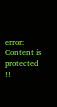error: Content is protected !!